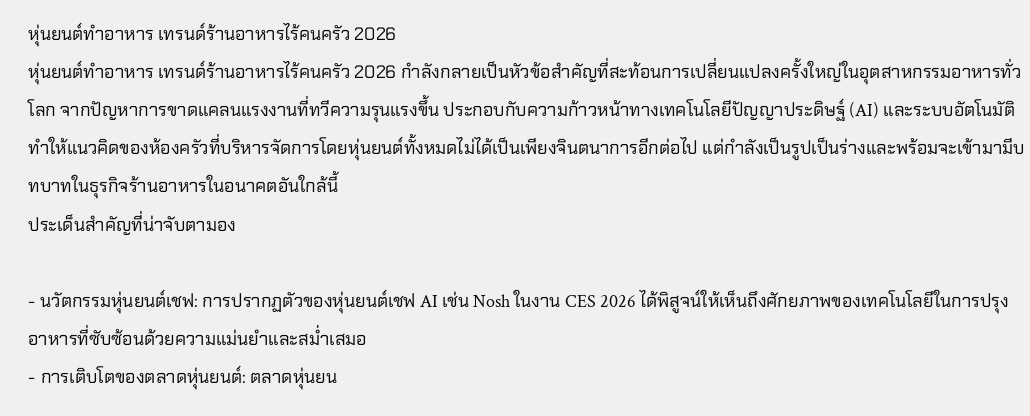หุ่นยนต์ทำอาหาร เทรนด์ร้านอาหารไร้คนครัว 2026
หุ่นยนต์ทำอาหาร เทรนด์ร้านอาหารไร้คนครัว 2026 กำลังกลายเป็นหัวข้อสำคัญที่สะท้อนการเปลี่ยนแปลงครั้งใหญ่ในอุตสาหกรรมอาหารทั่วโลก จากปัญหาการขาดแคลนแรงงานที่ทวีความรุนแรงขึ้น ประกอบกับความก้าวหน้าทางเทคโนโลยีปัญญาประดิษฐ์ (AI) และระบบอัตโนมัติ ทำให้แนวคิดของห้องครัวที่บริหารจัดการโดยหุ่นยนต์ทั้งหมดไม่ได้เป็นเพียงจินตนาการอีกต่อไป แต่กำลังเป็นรูปเป็นร่างและพร้อมจะเข้ามามีบทบาทในธุรกิจร้านอาหารในอนาคตอันใกล้นี้
ประเด็นสำคัญที่น่าจับตามอง

- นวัตกรรมหุ่นยนต์เชฟ: การปรากฏตัวของหุ่นยนต์เชฟ AI เช่น Nosh ในงาน CES 2026 ได้พิสูจน์ให้เห็นถึงศักยภาพของเทคโนโลยีในการปรุงอาหารที่ซับซ้อนด้วยความแม่นยำและสม่ำเสมอ
- การเติบโตของตลาดหุ่นยนต์: ตลาดหุ่นยน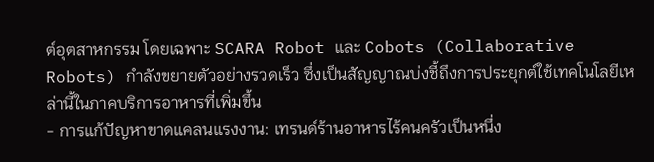ต์อุตสาหกรรม โดยเฉพาะ SCARA Robot และ Cobots (Collaborative Robots) กำลังขยายตัวอย่างรวดเร็ว ซึ่งเป็นสัญญาณบ่งชี้ถึงการประยุกต์ใช้เทคโนโลยีเหล่านี้ในภาคบริการอาหารที่เพิ่มขึ้น
- การแก้ปัญหาขาดแคลนแรงงาน: เทรนด์ร้านอาหารไร้คนครัวเป็นหนึ่ง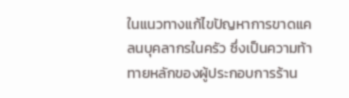ในแนวทางแก้ไขปัญหาการขาดแคลนบุคลากรในครัว ซึ่งเป็นความท้าทายหลักของผู้ประกอบการร้าน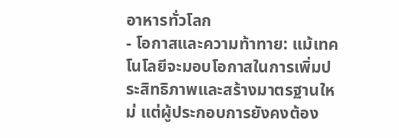อาหารทั่วโลก
- โอกาสและความท้าทาย: แม้เทคโนโลยีจะมอบโอกาสในการเพิ่มประสิทธิภาพและสร้างมาตรฐานใหม่ แต่ผู้ประกอบการยังคงต้อง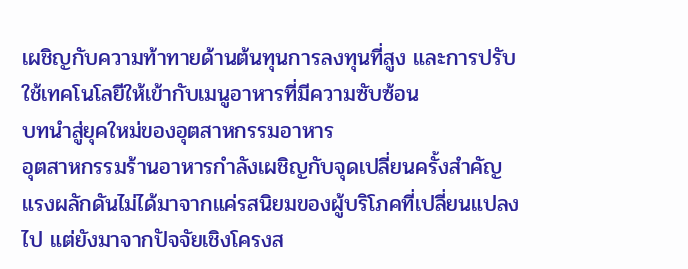เผชิญกับความท้าทายด้านต้นทุนการลงทุนที่สูง และการปรับใช้เทคโนโลยีให้เข้ากับเมนูอาหารที่มีความซับซ้อน
บทนำสู่ยุคใหม่ของอุตสาหกรรมอาหาร
อุตสาหกรรมร้านอาหารกำลังเผชิญกับจุดเปลี่ยนครั้งสำคัญ แรงผลักดันไม่ได้มาจากแค่รสนิยมของผู้บริโภคที่เปลี่ยนแปลงไป แต่ยังมาจากปัจจัยเชิงโครงส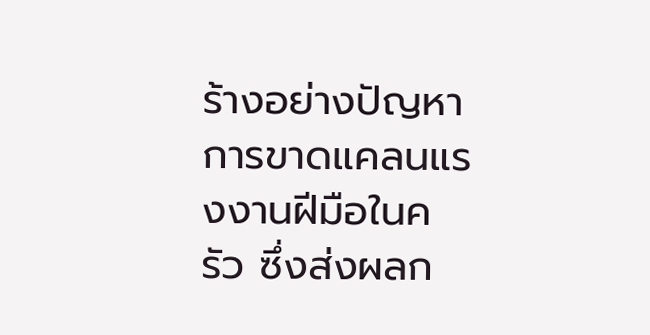ร้างอย่างปัญหาการขาดแคลนแรงงานฝีมือในครัว ซึ่งส่งผลก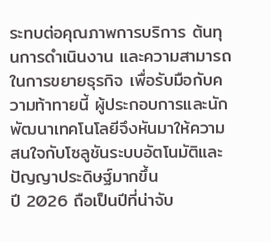ระทบต่อคุณภาพการบริการ ต้นทุนการดำเนินงาน และความสามารถในการขยายธุรกิจ เพื่อรับมือกับความท้าทายนี้ ผู้ประกอบการและนักพัฒนาเทคโนโลยีจึงหันมาให้ความสนใจกับโซลูชันระบบอัตโนมัติและปัญญาประดิษฐ์มากขึ้น
ปี 2026 ถือเป็นปีที่น่าจับ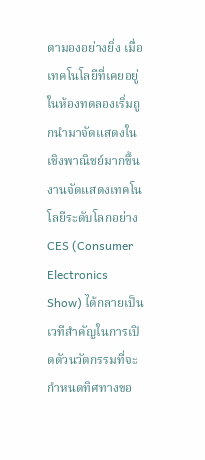ตามองอย่างยิ่ง เมื่อเทคโนโลยีที่เคยอยู่ในห้องทดลองเริ่มถูกนำมาจัดแสดงในเชิงพาณิชย์มากขึ้น งานจัดแสดงเทคโนโลยีระดับโลกอย่าง CES (Consumer Electronics Show) ได้กลายเป็นเวทีสำคัญในการเปิดตัวนวัตกรรมที่จะกำหนดทิศทางขอ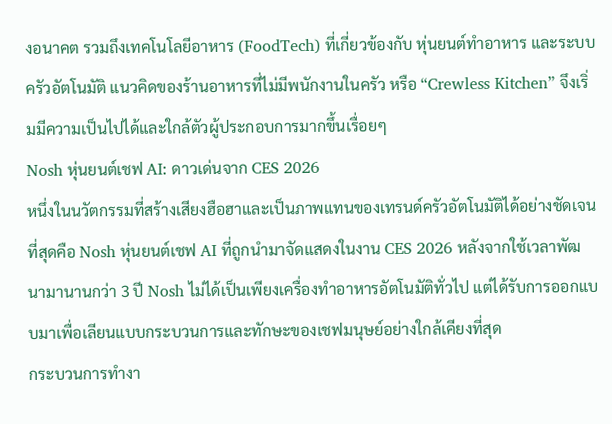งอนาคต รวมถึงเทคโนโลยีอาหาร (FoodTech) ที่เกี่ยวข้องกับ หุ่นยนต์ทำอาหาร และระบบครัวอัตโนมัติ แนวคิดของร้านอาหารที่ไม่มีพนักงานในครัว หรือ “Crewless Kitchen” จึงเริ่มมีความเป็นไปได้และใกล้ตัวผู้ประกอบการมากขึ้นเรื่อยๆ
Nosh หุ่นยนต์เชฟ AI: ดาวเด่นจาก CES 2026
หนึ่งในนวัตกรรมที่สร้างเสียงฮือฮาและเป็นภาพแทนของเทรนด์ครัวอัตโนมัติได้อย่างชัดเจนที่สุดคือ Nosh หุ่นยนต์เชฟ AI ที่ถูกนำมาจัดแสดงในงาน CES 2026 หลังจากใช้เวลาพัฒนามานานกว่า 3 ปี Nosh ไม่ได้เป็นเพียงเครื่องทำอาหารอัตโนมัติทั่วไป แต่ได้รับการออกแบบมาเพื่อเลียนแบบกระบวนการและทักษะของเชฟมนุษย์อย่างใกล้เคียงที่สุด
กระบวนการทำงา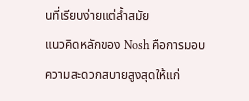นที่เรียบง่ายแต่ล้ำสมัย
แนวคิดหลักของ Nosh คือการมอบความสะดวกสบายสูงสุดให้แก่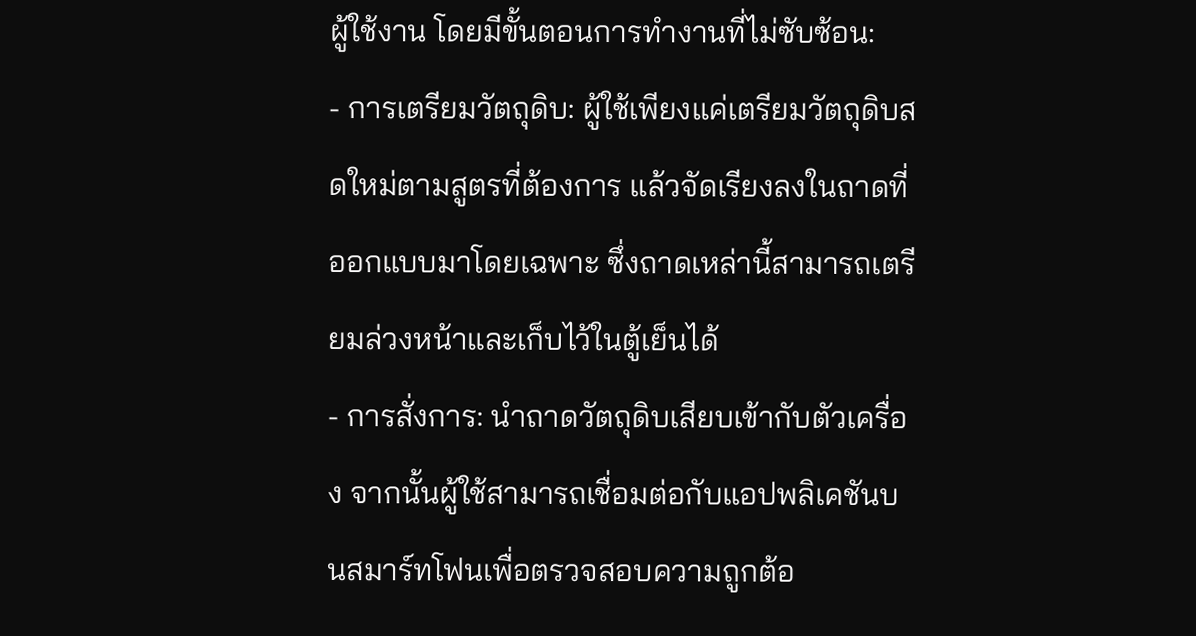ผู้ใช้งาน โดยมีขั้นตอนการทำงานที่ไม่ซับซ้อน:
- การเตรียมวัตถุดิบ: ผู้ใช้เพียงแค่เตรียมวัตถุดิบสดใหม่ตามสูตรที่ต้องการ แล้วจัดเรียงลงในถาดที่ออกแบบมาโดยเฉพาะ ซึ่งถาดเหล่านี้สามารถเตรียมล่วงหน้าและเก็บไว้ในตู้เย็นได้
- การสั่งการ: นำถาดวัตถุดิบเสียบเข้ากับตัวเครื่อง จากนั้นผู้ใช้สามารถเชื่อมต่อกับแอปพลิเคชันบนสมาร์ทโฟนเพื่อตรวจสอบความถูกต้อ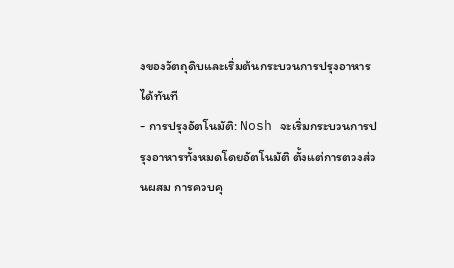งของวัตถุดิบและเริ่มต้นกระบวนการปรุงอาหารได้ทันที
- การปรุงอัตโนมัติ: Nosh จะเริ่มกระบวนการปรุงอาหารทั้งหมดโดยอัตโนมัติ ตั้งแต่การตวงส่วนผสม การควบคุ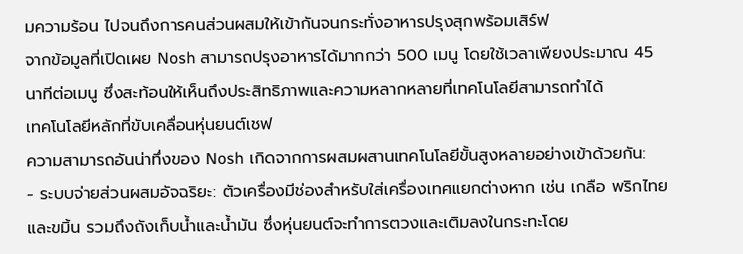มความร้อน ไปจนถึงการคนส่วนผสมให้เข้ากันจนกระทั่งอาหารปรุงสุกพร้อมเสิร์ฟ
จากข้อมูลที่เปิดเผย Nosh สามารถปรุงอาหารได้มากกว่า 500 เมนู โดยใช้เวลาเพียงประมาณ 45 นาทีต่อเมนู ซึ่งสะท้อนให้เห็นถึงประสิทธิภาพและความหลากหลายที่เทคโนโลยีสามารถทำได้
เทคโนโลยีหลักที่ขับเคลื่อนหุ่นยนต์เชฟ
ความสามารถอันน่าทึ่งของ Nosh เกิดจากการผสมผสานเทคโนโลยีขั้นสูงหลายอย่างเข้าด้วยกัน:
- ระบบจ่ายส่วนผสมอัจฉริยะ: ตัวเครื่องมีช่องสำหรับใส่เครื่องเทศแยกต่างหาก เช่น เกลือ พริกไทย และขมิ้น รวมถึงถังเก็บน้ำและน้ำมัน ซึ่งหุ่นยนต์จะทำการตวงและเติมลงในกระทะโดย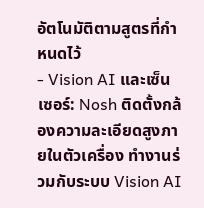อัตโนมัติตามสูตรที่กำหนดไว้
- Vision AI และเซ็นเซอร์: Nosh ติดตั้งกล้องความละเอียดสูงภายในตัวเครื่อง ทำงานร่วมกับระบบ Vision AI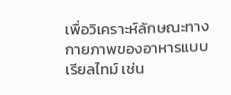เพื่อวิเคราะห์ลักษณะทางกายภาพของอาหารแบบเรียลไทม์ เช่น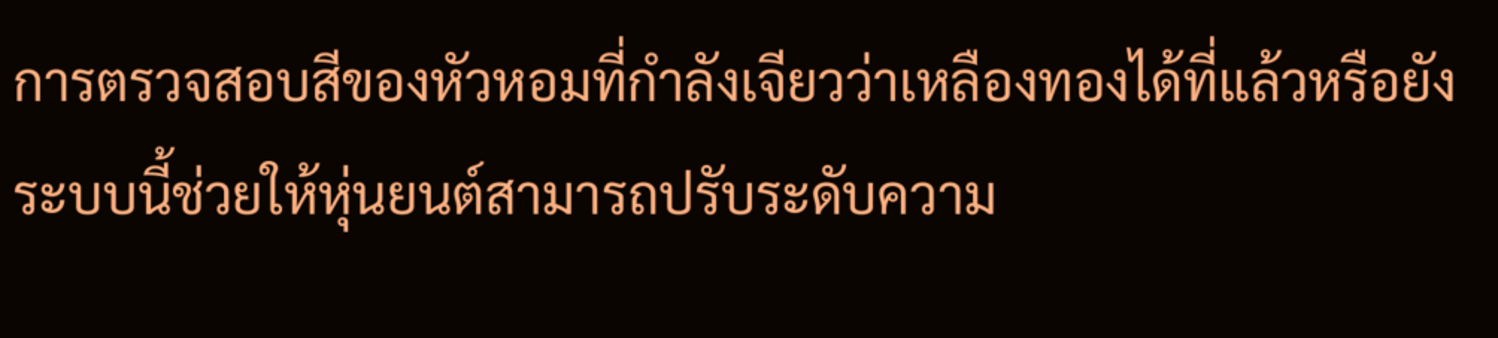การตรวจสอบสีของหัวหอมที่กำลังเจียวว่าเหลืองทองได้ที่แล้วหรือยัง ระบบนี้ช่วยให้หุ่นยนต์สามารถปรับระดับความ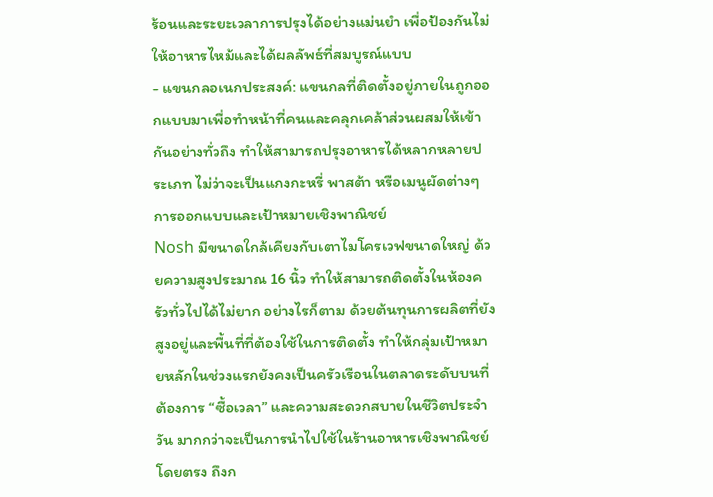ร้อนและระยะเวลาการปรุงได้อย่างแม่นยำ เพื่อป้องกันไม่ให้อาหารไหม้และได้ผลลัพธ์ที่สมบูรณ์แบบ
- แขนกลอเนกประสงค์: แขนกลที่ติดตั้งอยู่ภายในถูกออกแบบมาเพื่อทำหน้าที่คนและคลุกเคล้าส่วนผสมให้เข้ากันอย่างทั่วถึง ทำให้สามารถปรุงอาหารได้หลากหลายประเภท ไม่ว่าจะเป็นแกงกะหรี่ พาสต้า หรือเมนูผัดต่างๆ
การออกแบบและเป้าหมายเชิงพาณิชย์
Nosh มีขนาดใกล้เคียงกับเตาไมโครเวฟขนาดใหญ่ ด้วยความสูงประมาณ 16 นิ้ว ทำให้สามารถติดตั้งในห้องครัวทั่วไปได้ไม่ยาก อย่างไรก็ตาม ด้วยต้นทุนการผลิตที่ยังสูงอยู่และพื้นที่ที่ต้องใช้ในการติดตั้ง ทำให้กลุ่มเป้าหมายหลักในช่วงแรกยังคงเป็นครัวเรือนในตลาดระดับบนที่ต้องการ “ซื้อเวลา” และความสะดวกสบายในชีวิตประจำวัน มากกว่าจะเป็นการนำไปใช้ในร้านอาหารเชิงพาณิชย์โดยตรง ถึงก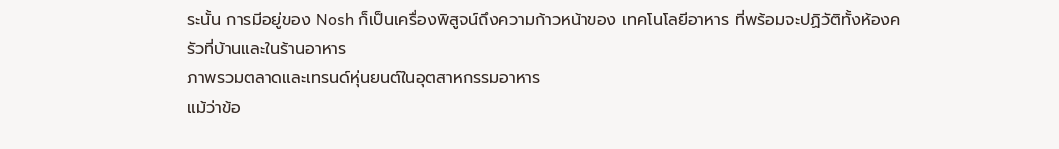ระนั้น การมีอยู่ของ Nosh ก็เป็นเครื่องพิสูจน์ถึงความก้าวหน้าของ เทคโนโลยีอาหาร ที่พร้อมจะปฏิวัติทั้งห้องครัวที่บ้านและในร้านอาหาร
ภาพรวมตลาดและเทรนด์หุ่นยนต์ในอุตสาหกรรมอาหาร
แม้ว่าข้อ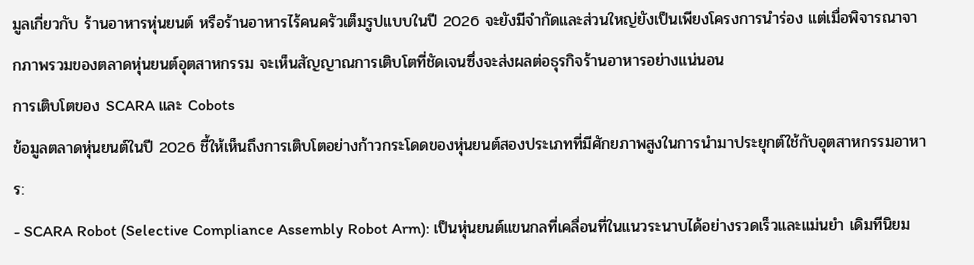มูลเกี่ยวกับ ร้านอาหารหุ่นยนต์ หรือร้านอาหารไร้คนครัวเต็มรูปแบบในปี 2026 จะยังมีจำกัดและส่วนใหญ่ยังเป็นเพียงโครงการนำร่อง แต่เมื่อพิจารณาจากภาพรวมของตลาดหุ่นยนต์อุตสาหกรรม จะเห็นสัญญาณการเติบโตที่ชัดเจนซึ่งจะส่งผลต่อธุรกิจร้านอาหารอย่างแน่นอน
การเติบโตของ SCARA และ Cobots
ข้อมูลตลาดหุ่นยนต์ในปี 2026 ชี้ให้เห็นถึงการเติบโตอย่างก้าวกระโดดของหุ่นยนต์สองประเภทที่มีศักยภาพสูงในการนำมาประยุกต์ใช้กับอุตสาหกรรมอาหาร:
- SCARA Robot (Selective Compliance Assembly Robot Arm): เป็นหุ่นยนต์แขนกลที่เคลื่อนที่ในแนวระนาบได้อย่างรวดเร็วและแม่นยำ เดิมทีนิยม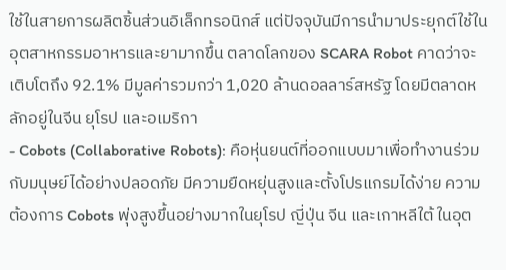ใช้ในสายการผลิตชิ้นส่วนอิเล็กทรอนิกส์ แต่ปัจจุบันมีการนำมาประยุกต์ใช้ในอุตสาหกรรมอาหารและยามากขึ้น ตลาดโลกของ SCARA Robot คาดว่าจะเติบโตถึง 92.1% มีมูลค่ารวมกว่า 1,020 ล้านดอลลาร์สหรัฐ โดยมีตลาดหลักอยู่ในจีน ยุโรป และอเมริกา
- Cobots (Collaborative Robots): คือหุ่นยนต์ที่ออกแบบมาเพื่อทำงานร่วมกับมนุษย์ได้อย่างปลอดภัย มีความยืดหยุ่นสูงและตั้งโปรแกรมได้ง่าย ความต้องการ Cobots พุ่งสูงขึ้นอย่างมากในยุโรป ญี่ปุ่น จีน และเกาหลีใต้ ในอุต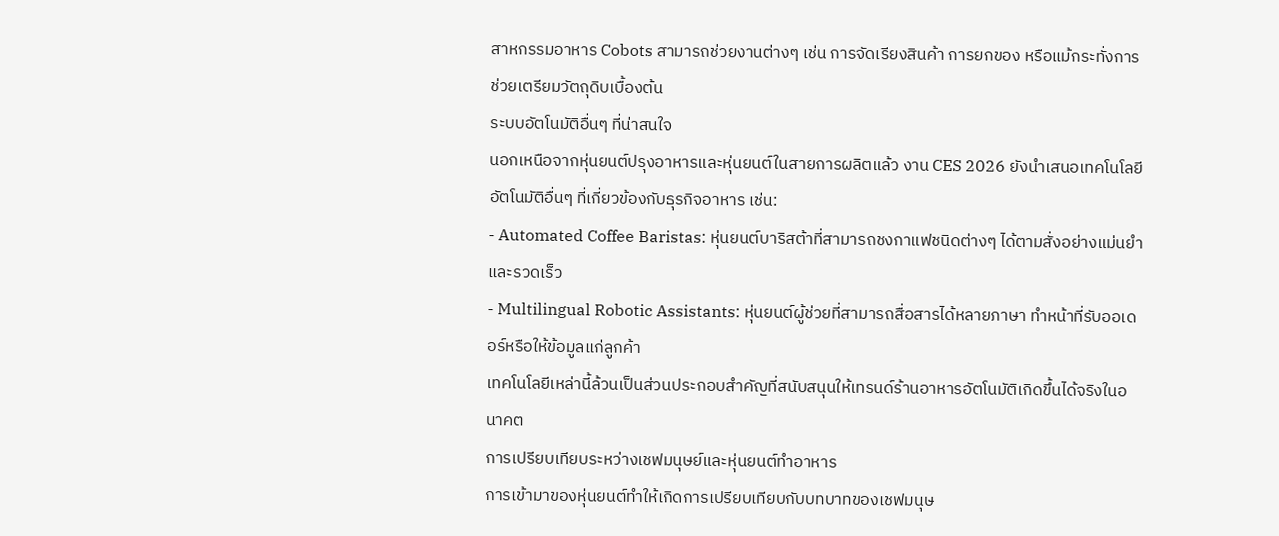สาหกรรมอาหาร Cobots สามารถช่วยงานต่างๆ เช่น การจัดเรียงสินค้า การยกของ หรือแม้กระทั่งการช่วยเตรียมวัตถุดิบเบื้องต้น
ระบบอัตโนมัติอื่นๆ ที่น่าสนใจ
นอกเหนือจากหุ่นยนต์ปรุงอาหารและหุ่นยนต์ในสายการผลิตแล้ว งาน CES 2026 ยังนำเสนอเทคโนโลยีอัตโนมัติอื่นๆ ที่เกี่ยวข้องกับธุรกิจอาหาร เช่น:
- Automated Coffee Baristas: หุ่นยนต์บาริสต้าที่สามารถชงกาแฟชนิดต่างๆ ได้ตามสั่งอย่างแม่นยำและรวดเร็ว
- Multilingual Robotic Assistants: หุ่นยนต์ผู้ช่วยที่สามารถสื่อสารได้หลายภาษา ทำหน้าที่รับออเดอร์หรือให้ข้อมูลแก่ลูกค้า
เทคโนโลยีเหล่านี้ล้วนเป็นส่วนประกอบสำคัญที่สนับสนุนให้เทรนด์ร้านอาหารอัตโนมัติเกิดขึ้นได้จริงในอนาคต
การเปรียบเทียบระหว่างเชฟมนุษย์และหุ่นยนต์ทำอาหาร
การเข้ามาของหุ่นยนต์ทำให้เกิดการเปรียบเทียบกับบทบาทของเชฟมนุษ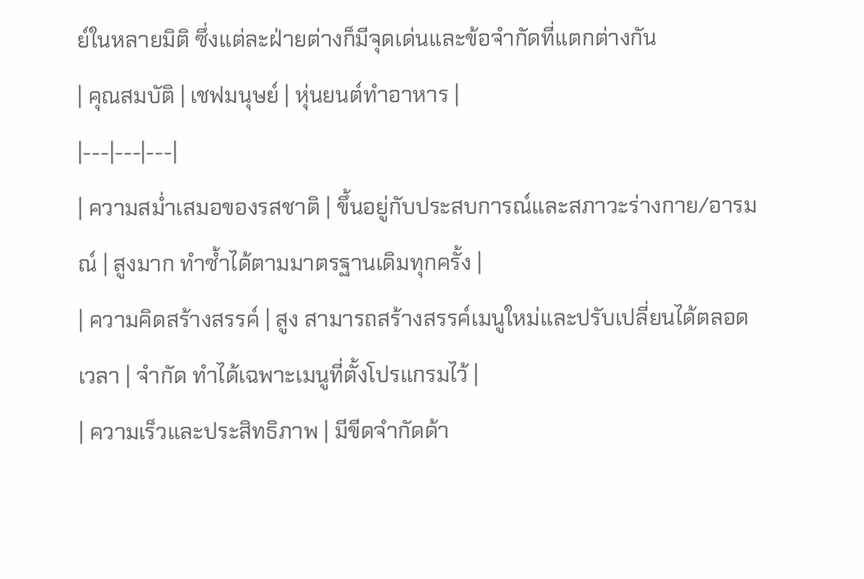ย์ในหลายมิติ ซึ่งแต่ละฝ่ายต่างก็มีจุดเด่นและข้อจำกัดที่แตกต่างกัน
| คุณสมบัติ | เชฟมนุษย์ | หุ่นยนต์ทำอาหาร |
|---|---|---|
| ความสม่ำเสมอของรสชาติ | ขึ้นอยู่กับประสบการณ์และสภาวะร่างกาย/อารมณ์ | สูงมาก ทำซ้ำได้ตามมาตรฐานเดิมทุกครั้ง |
| ความคิดสร้างสรรค์ | สูง สามารถสร้างสรรค์เมนูใหม่และปรับเปลี่ยนได้ตลอดเวลา | จำกัด ทำได้เฉพาะเมนูที่ตั้งโปรแกรมไว้ |
| ความเร็วและประสิทธิภาพ | มีขีดจำกัดด้า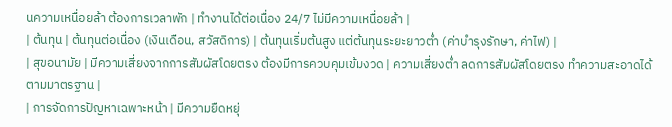นความเหนื่อยล้า ต้องการเวลาพัก | ทำงานได้ต่อเนื่อง 24/7 ไม่มีความเหนื่อยล้า |
| ต้นทุน | ต้นทุนต่อเนื่อง (เงินเดือน, สวัสดิการ) | ต้นทุนเริ่มต้นสูง แต่ต้นทุนระยะยาวต่ำ (ค่าบำรุงรักษา, ค่าไฟ) |
| สุขอนามัย | มีความเสี่ยงจากการสัมผัสโดยตรง ต้องมีการควบคุมเข้มงวด | ความเสี่ยงต่ำ ลดการสัมผัสโดยตรง ทำความสะอาดได้ตามมาตรฐาน |
| การจัดการปัญหาเฉพาะหน้า | มีความยืดหยุ่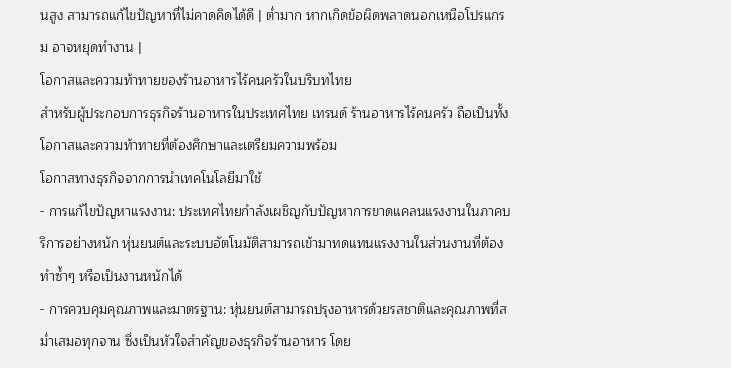นสูง สามารถแก้ไขปัญหาที่ไม่คาดคิดได้ดี | ต่ำมาก หากเกิดข้อผิดพลาดนอกเหนือโปรแกรม อาจหยุดทำงาน |
โอกาสและความท้าทายของร้านอาหารไร้คนครัวในบริบทไทย
สำหรับผู้ประกอบการธุรกิจร้านอาหารในประเทศไทย เทรนด์ ร้านอาหารไร้คนครัว ถือเป็นทั้งโอกาสและความท้าทายที่ต้องศึกษาและเตรียมความพร้อม
โอกาสทางธุรกิจจากการนำเทคโนโลยีมาใช้
- การแก้ไขปัญหาแรงงาน: ประเทศไทยกำลังเผชิญกับปัญหาการขาดแคลนแรงงานในภาคบริการอย่างหนัก หุ่นยนต์และระบบอัตโนมัติสามารถเข้ามาทดแทนแรงงานในส่วนงานที่ต้องทำซ้ำๆ หรือเป็นงานหนักได้
- การควบคุมคุณภาพและมาตรฐาน: หุ่นยนต์สามารถปรุงอาหารด้วยรสชาติและคุณภาพที่สม่ำเสมอทุกจาน ซึ่งเป็นหัวใจสำคัญของธุรกิจร้านอาหาร โดย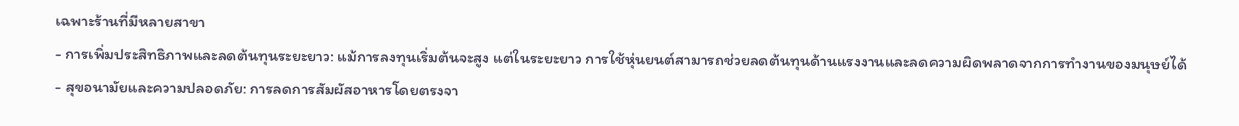เฉพาะร้านที่มีหลายสาขา
- การเพิ่มประสิทธิภาพและลดต้นทุนระยะยาว: แม้การลงทุนเริ่มต้นจะสูง แต่ในระยะยาว การใช้หุ่นยนต์สามารถช่วยลดต้นทุนด้านแรงงานและลดความผิดพลาดจากการทำงานของมนุษย์ได้
- สุขอนามัยและความปลอดภัย: การลดการสัมผัสอาหารโดยตรงจา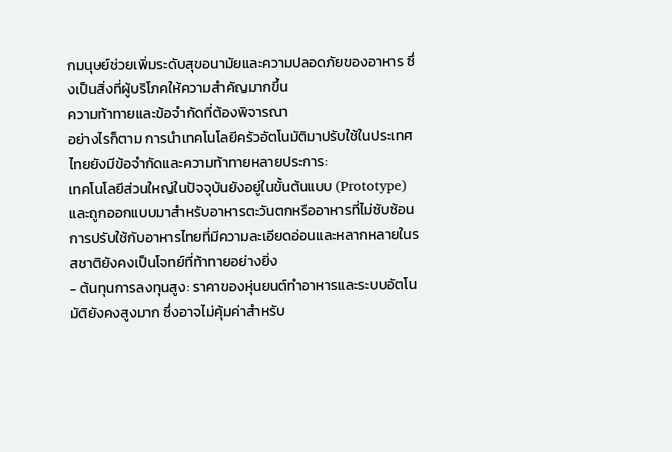กมนุษย์ช่วยเพิ่มระดับสุขอนามัยและความปลอดภัยของอาหาร ซึ่งเป็นสิ่งที่ผู้บริโภคให้ความสำคัญมากขึ้น
ความท้าทายและข้อจำกัดที่ต้องพิจารณา
อย่างไรก็ตาม การนำเทคโนโลยีครัวอัตโนมัติมาปรับใช้ในประเทศไทยยังมีข้อจำกัดและความท้าทายหลายประการ:
เทคโนโลยีส่วนใหญ่ในปัจจุบันยังอยู่ในขั้นต้นแบบ (Prototype) และถูกออกแบบมาสำหรับอาหารตะวันตกหรืออาหารที่ไม่ซับซ้อน การปรับใช้กับอาหารไทยที่มีความละเอียดอ่อนและหลากหลายในรสชาติยังคงเป็นโจทย์ที่ท้าทายอย่างยิ่ง
- ต้นทุนการลงทุนสูง: ราคาของหุ่นยนต์ทำอาหารและระบบอัตโนมัติยังคงสูงมาก ซึ่งอาจไม่คุ้มค่าสำหรับ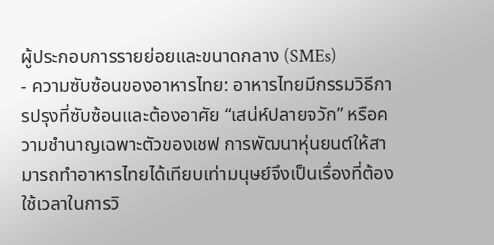ผู้ประกอบการรายย่อยและขนาดกลาง (SMEs)
- ความซับซ้อนของอาหารไทย: อาหารไทยมีกรรมวิธีการปรุงที่ซับซ้อนและต้องอาศัย “เสน่ห์ปลายจวัก” หรือความชำนาญเฉพาะตัวของเชฟ การพัฒนาหุ่นยนต์ให้สามารถทำอาหารไทยได้เทียบเท่ามนุษย์จึงเป็นเรื่องที่ต้องใช้เวลาในการวิ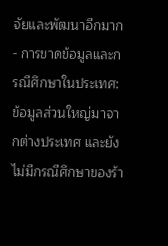จัยและพัฒนาอีกมาก
- การขาดข้อมูลและกรณีศึกษาในประเทศ: ข้อมูลส่วนใหญ่มาจากต่างประเทศ และยังไม่มีกรณีศึกษาของร้า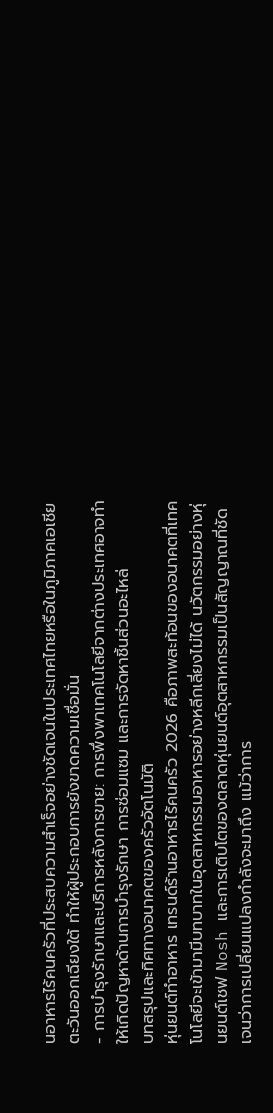นอาหารไร้คนครัวที่ประสบความสำเร็จอย่างชัดเจนในประเทศไทยหรือในภูมิภาคเอเชียตะวันออกเฉียงใต้ ทำให้ผู้ประกอบการยังขาดความเชื่อมั่น
- การบำรุงรักษาและบริการหลังการขาย: การพึ่งพาเทคโนโลยีจากต่างประเทศอาจทำให้เกิดปัญหาด้านการบำรุงรักษา การซ่อมแซม และการจัดหาชิ้นส่วนอะไหล่
บทสรุปและทิศทางอนาคตของครัวอัตโนมัติ
หุ่นยนต์ทำอาหาร เทรนด์ร้านอาหารไร้คนครัว 2026 คือภาพสะท้อนของอนาคตที่เทคโนโลยีจะเข้ามามีบทบาทในอุตสาหกรรมอาหารอย่างหลีกเลี่ยงไม่ได้ นวัตกรรมอย่างหุ่นยนต์เชฟ Nosh และการเติบโตของตลาดหุ่นยนต์อุตสาหกรรมเป็นสัญญาณที่ชัดเจนว่าการเปลี่ยนแปลงกำลังจะมาถึง แม้ว่าการ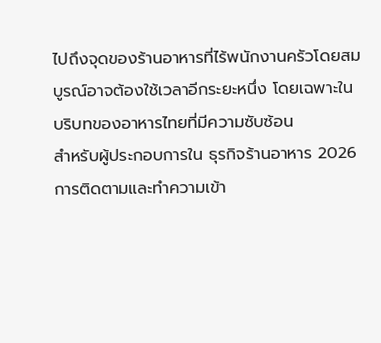ไปถึงจุดของร้านอาหารที่ไร้พนักงานครัวโดยสมบูรณ์อาจต้องใช้เวลาอีกระยะหนึ่ง โดยเฉพาะในบริบทของอาหารไทยที่มีความซับซ้อน
สำหรับผู้ประกอบการใน ธุรกิจร้านอาหาร 2026 การติดตามและทำความเข้า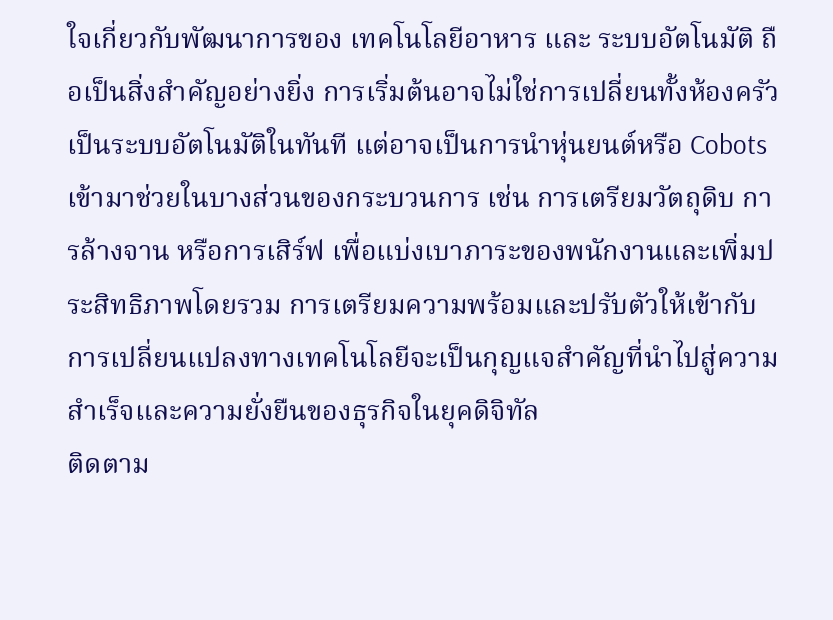ใจเกี่ยวกับพัฒนาการของ เทคโนโลยีอาหาร และ ระบบอัตโนมัติ ถือเป็นสิ่งสำคัญอย่างยิ่ง การเริ่มต้นอาจไม่ใช่การเปลี่ยนทั้งห้องครัวเป็นระบบอัตโนมัติในทันที แต่อาจเป็นการนำหุ่นยนต์หรือ Cobots เข้ามาช่วยในบางส่วนของกระบวนการ เช่น การเตรียมวัตถุดิบ การล้างจาน หรือการเสิร์ฟ เพื่อแบ่งเบาภาระของพนักงานและเพิ่มประสิทธิภาพโดยรวม การเตรียมความพร้อมและปรับตัวให้เข้ากับการเปลี่ยนแปลงทางเทคโนโลยีจะเป็นกุญแจสำคัญที่นำไปสู่ความสำเร็จและความยั่งยืนของธุรกิจในยุคดิจิทัล
ติดตาม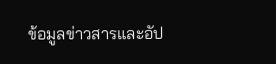ข้อมูลข่าวสารและอัป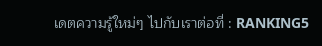เดตความรู้ใหม่ๆ ไปกับเราต่อที่ : RANKING5